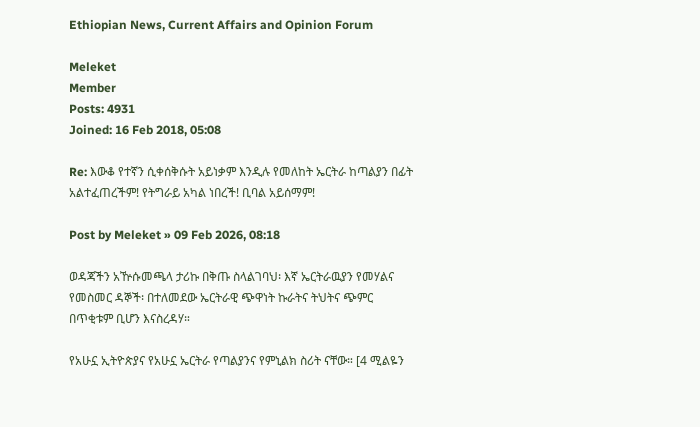Ethiopian News, Current Affairs and Opinion Forum

Meleket
Member
Posts: 4931
Joined: 16 Feb 2018, 05:08

Re: እውቆ የተኛን ሲቀሰቅሱት አይነቃም እንዲሉ የመለከት ኤርትራ ከጣልያን በፊት አልተፈጠረችም! የትግራይ አካል ነበረች! ቢባል አይሰማም!

Post by Meleket » 09 Feb 2026, 08:18

ወዳጃችን አዅሱመጫላ ታሪኩ በቅጡ ስላልገባህ፡ እኛ ኤርትራዉያን የመሃልና የመስመር ዳኞች፡ በተለመደው ኤርትራዊ ጭዋነት ኩራትና ትህትና ጭምር በጥቂቱም ቢሆን እናስረዳሃ።

የአሁኗ ኢትዮጵያና የአሁኗ ኤርትራ የጣልያንና የምኒልክ ስሪት ናቸው። [4 ሚልዬን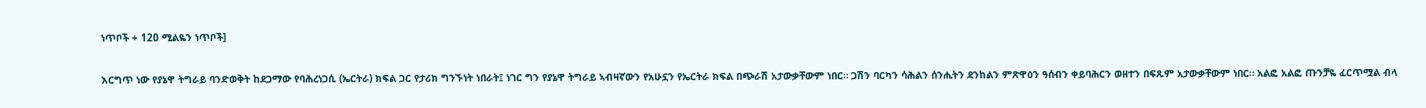ነጥቦች + 120 ሚልዬን ነጥቦች]

እርግጥ ነው የያኔዋ ትግራይ ባንድወቅት ከደጋማው የባሕረነጋሲ (ኤርትራ) ክፍል ጋር የታሪክ ግንኙነት ነበራት፤ ነገር ግን የያኔዋ ትግራይ ኣብዛኛውን የአሁኗን የኤርትራ ክፍል በጭራሽ አታውቃቸውም ነበር። ጋሽን ባርካን ሳሕልን ሰንሒትን ደንከልን ምጽዋዕን ዓሰብን ቀይባሕርን ወዘተን በፍጹም አታውቃቸውም ነበር። አልፎ አልፎ ጡንቻዬ ፈርጥሟል ብላ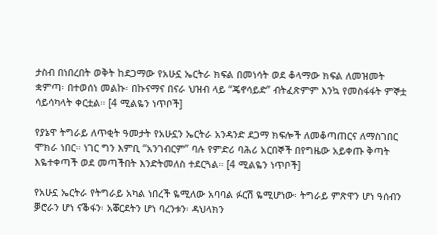ታስብ በነበረበት ወቅት ከደጋማው የአሁኗ ኤርትራ ክፍል በመነሳት ወደ ቆላማው ክፍል ለመዝመት ቋምጣ፡ በተወሰነ መልኩ፡ በኩናማና በናራ ህዝብ ላይ “ጄኖሳይድ” ብትፈጽምም እንኳ የመስፋፋት ምኞቷ ሳይሳካላት ቀርቷል። [4 ሚልዬን ነጥቦች]

የያኔዋ ትግራይ ለጥቂት ዓመታት የአሁኗን ኤርትራ አንዳንድ ደጋማ ክፍሎች ለመቆጣጠርና ለማስገበር ሞክራ ነበር። ነገር ግን እምቢ “አንገብርም” ባሉ የምድሪ ባሕሪ አርበኞች በየግዜው አይቀጡ ቅጣት እዬተቀጣች ወደ መጣችበት እንድትመለስ ተደርጓል። [4 ሚልዬን ነጥቦች]

የአሁኗ ኤርትራ የትግራይ አካል ነበረች ዬሚለው አባባል ፉርሽ ዬሚሆነው፡ ትግራይ ምጽዋን ሆነ ዓሰብን ቓሮራን ሆነ ናቕፋን፡ አቖርደትን ሆነ ባረንቱን፡ ዳህላክን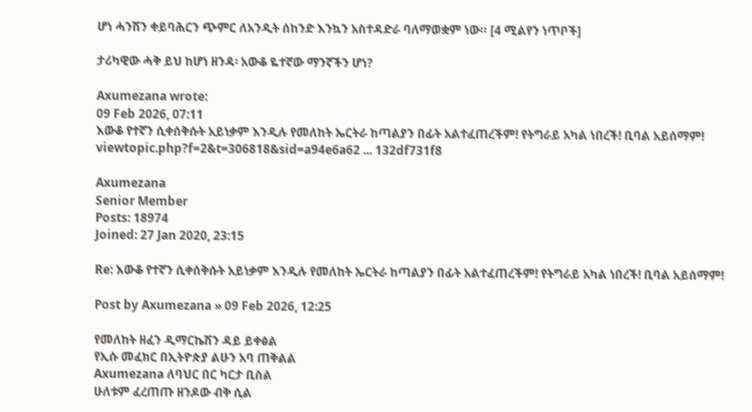ሆነ ሓንሽን ቀይባሕርን ጭምር ለአንዲት ሰከንድ እንኳን አስተዳድራ ባለማወቋም ነው። [4 ሚልየን ነጥቦች]

ታሪካዊው ሓቅ ይህ ከሆነ ዘንዳ፡ አውቆ ዬተኛው ማንኛችን ሆነ?

Axumezana wrote:
09 Feb 2026, 07:11
እውቆ የተኛን ሲቀሰቅሱት አይነቃም እንዲሉ የመለከት ኤርትራ ከጣልያን በፊት አልተፈጠረችም! የትግራይ አካል ነበረች! ቢባል አይሰማም!
viewtopic.php?f=2&t=306818&sid=a94e6a62 ... 132df731f8

Axumezana
Senior Member
Posts: 18974
Joined: 27 Jan 2020, 23:15

Re: እውቆ የተኛን ሲቀሰቅሱት አይነቃም እንዲሉ የመለከት ኤርትራ ከጣልያን በፊት አልተፈጠረችም! የትግራይ አካል ነበረች! ቢባል አይሰማም!

Post by Axumezana » 09 Feb 2026, 12:25

የመለከት ዘፈን ዲማርኬሽን ዳይ ይቀፅል
የኢሱ መፈክር በኢትዮጵያ ልሁን አባ ጠቅልል
Axumezana ለባህር በር ካርታ ቢስል
ሁለቱም ፈረጠጡ ዘንዶው ብቅ ሲል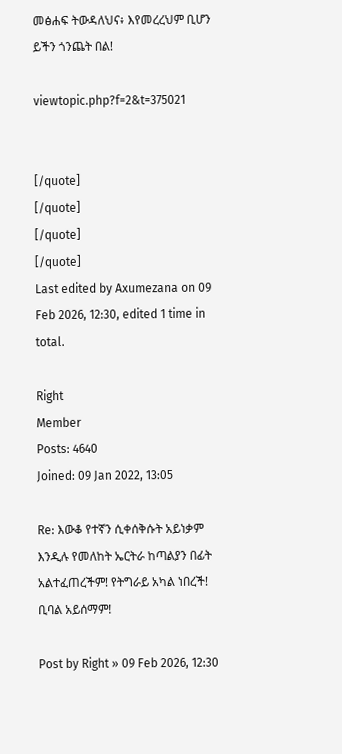መፅሐፍ ትውዳለህና፥ እየመረረህም ቢሆን ይችን ጎንጨት በል!

viewtopic.php?f=2&t=375021


[/quote]
[/quote]
[/quote]
[/quote]
Last edited by Axumezana on 09 Feb 2026, 12:30, edited 1 time in total.

Right
Member
Posts: 4640
Joined: 09 Jan 2022, 13:05

Re: እውቆ የተኛን ሲቀሰቅሱት አይነቃም እንዲሉ የመለከት ኤርትራ ከጣልያን በፊት አልተፈጠረችም! የትግራይ አካል ነበረች! ቢባል አይሰማም!

Post by Right » 09 Feb 2026, 12:30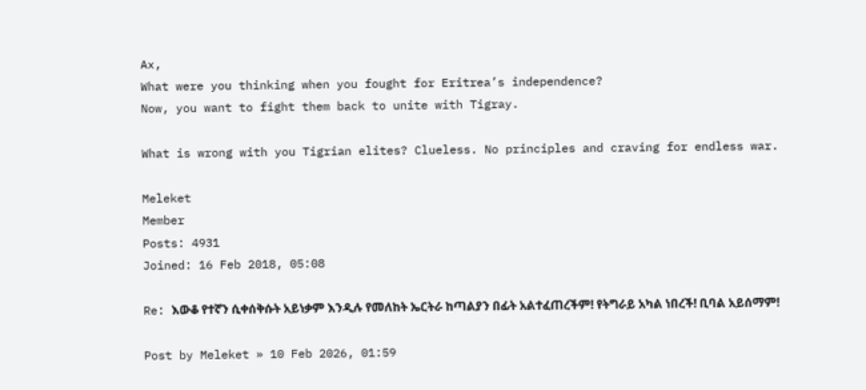Ax,
What were you thinking when you fought for Eritrea’s independence?
Now, you want to fight them back to unite with Tigray.

What is wrong with you Tigrian elites? Clueless. No principles and craving for endless war.

Meleket
Member
Posts: 4931
Joined: 16 Feb 2018, 05:08

Re: እውቆ የተኛን ሲቀሰቅሱት አይነቃም እንዲሉ የመለከት ኤርትራ ከጣልያን በፊት አልተፈጠረችም! የትግራይ አካል ነበረች! ቢባል አይሰማም!

Post by Meleket » 10 Feb 2026, 01:59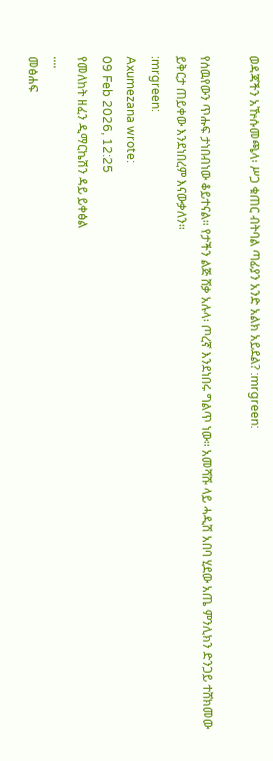ወዳጃችን አዅሱመጫላ፡ ሥጋ ቁጠር ብትባል ጣፊያን አንድ አልክ አይደል? :mrgreen:

የሰዉየውን ጥሑፍ ታነበብነው ቆይተናል። የታችን ልጅ ሸቃ አሉላ፡ ጦረኛ እንደነበሩ ግልጥ ነው። አመሻሹ ላይ ሓዲሽ አበባ ሂደው አጤ ምንሊክን ድንጋይ ተሸክመው ይቅርታ ጠይቀው እንደነበረም እናውቃለን።
:mrgreen:
Axumezana wrote:
09 Feb 2026, 12:25
የመለከት ዘፈን ዲማርኬሽን ዳይ ይቀፅል
....
መፅሐፍ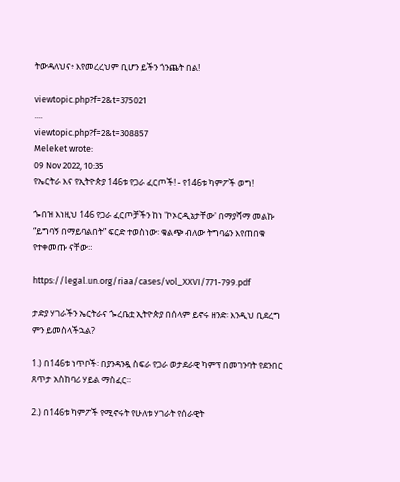ትውዳለህና፥ እየመረረህም ቢሆን ይችን ጎንጨት በል!

viewtopic.php?f=2&t=375021
....
viewtopic.php?f=2&t=308857
Meleket wrote:
09 Nov 2022, 10:35
የኤርትራ እና የኢትዮጵያ 146ቱ የጋራ ፈርጦች! - የ146ቱ ካምፖች ወግ!

ጐበዝ እነዚህ 146 የጋራ ፈርጦቻችን ከነ 'ኮኦርዲኔታቸው' በማያሻማ መልኩ “ይግባኝ በማይባልበት” ፍርድ ተወስነው፡ ቁልጭ ብለው ትግባሬን እየጠበቁ የተቀመጡ ናቸው።

https://legal.un.org/riaa/cases/vol_XXVI/771-799.pdf

ታድያ ሃገራችን ኤርትራና ጐረቤቷ ኢትዮጵያ በሰላም ይኖሩ ዘንድ፡ እንዲህ ቢደረግ ምን ይመስላችኋል?

1.) በ146ቱ ነጥቦች፡ በያንዳንዷ ስፍራ የጋራ ወታደራዊ ካምፕ በመገንባት የደንበር ጸጥታ አስከባሪ ሃይል ማስፈር።

2.) በ146ቱ ካምፖች የሚኖሩት የሁለቱ ሃገራት የሰራዊት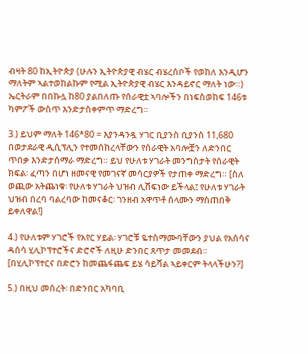ብዛት 80 ከኢትዮጵያ (ሁሉን ኢትዮጵያዊ ብሄር ብሄረሰቦች የወከለ እንዲሆን ማለትም ኣልተወከልኩም የሚል ኢትዮጵያዊ ብሄር እንዳይኖር ማለት ነው።) ኤርትራም በበኩሏ ከ80 ያልበለጡ የሰራዊቷ ኣባሎችን በነፍስወከፍ 146ቱ ካምፖች ውስጥ እንድታስቀምጥ ማድረግ።

3.) ይህም ማለት 146*80 = እያንዳንዷ ሃገር ቢያንስ ቢያንስ 11,680 በወታደራዊ ዲሲፕሊን የተመሰከረላቸውን የሰራዊት አባሎቿን ለድንበር ጥበቃ እንድታሰማራ ማድረግ። ይህ የሁለቱ ሃገራት መንግስታት የሰራዊት ክፍል፡ ፈጣን በሆነ ዘመናዊ የመገናኛ መሳርያዎች የታጠቀ ማድረግ። [ስለ ወጪው አትጨነቁ፡ የሁለቱ ሃገራት ህዝብ ሊሸፍነው ይችላል፤ የሁለቱ ሃገራት ህዝብ በረባ ባልረባው ከመናቆር፡ ገንዘብ አዋጥቶ ሰላሙን ማስጠበቅ ይቀለዋል!]

4.) የሁለቱም ሃገሮች የአየር ሃይል፡ ሃገሮቹ ዬተስማሙባቸውን ያህል የአሰሳና ዳሰሳ ሂሊኮፕተሮችና ድሮኖች ለዚሁ ድንበር ጸጥታ መመደብ። [በሂሊኮፕተርና በድሮን ከመጨፋጨፍ ይሄ ሳይሻል ኣይቀርም ትላላችሁን?]

5.) በዚህ መሰረት፡ በድንበር አካባቢ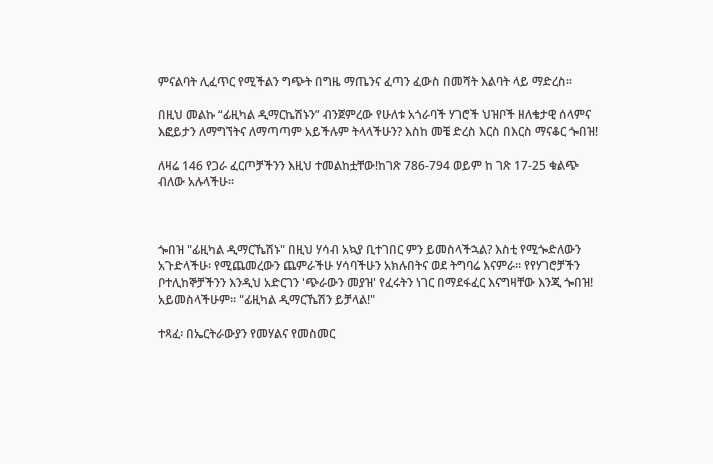ምናልባት ሊፈጥር የሚችልን ግጭት በግዜ ማጤንና ፈጣን ፈውስ በመሻት እልባት ላይ ማድረስ።

በዚህ መልኩ “ፊዚካል ዲማርኬሽኑን” ብንጀምረው የሁለቱ አጎራባች ሃገሮች ህዝቦች ዘለቄታዊ ሰላምና እፎይታን ለማግኘትና ለማጣጣም አይችሉም ትላላችሁን? እስከ መቼ ድረስ እርስ በእርስ ማናቆር ጐበዝ!

ለዛሬ 146 የጋራ ፈርጦቻችንን እዚህ ተመልከቷቸው!ከገጽ 786-794 ወይም ከ ገጽ 17-25 ቁልጭ ብለው አሉላችሁ።



ጐበዝ "ፊዚካል ዲማርኼሽኑ" በዚህ ሃሳብ አኳያ ቢተገበር ምን ይመስላችኋል? እስቲ የሚጐድለውን አጉድላችሁ፡ የሚጨመረውን ጨምራችሁ ሃሳባችሁን አክሉበትና ወደ ትግባሬ እናምራ። የየሃገሮቻችን ቦተሊከኞቻችንን እንዲህ አድርገን 'ጭራውን መያዝ' የፈሩትን ነገር በማደፋፈር እናግዛቸው እንጂ ጐበዝ! አይመስላችሁም። "ፊዚካል ዲማርኼሽን ይቻላል!"

ተጻፈ፡ በኤርትራውያን የመሃልና የመስመር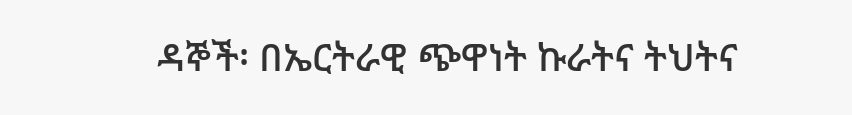ዳኞች፡ በኤርትራዊ ጭዋነት ኩራትና ትህትና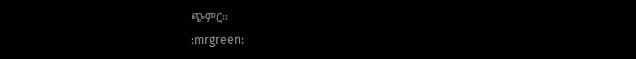ጭምር።
:mrgreen: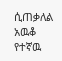ሲጠቃለል አዉቆ የተኛዉ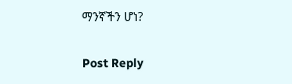ማንኛችን ሆነ?

Post Reply